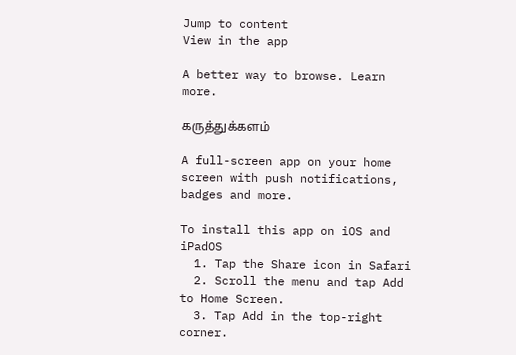Jump to content
View in the app

A better way to browse. Learn more.

கருத்துக்களம்

A full-screen app on your home screen with push notifications, badges and more.

To install this app on iOS and iPadOS
  1. Tap the Share icon in Safari
  2. Scroll the menu and tap Add to Home Screen.
  3. Tap Add in the top-right corner.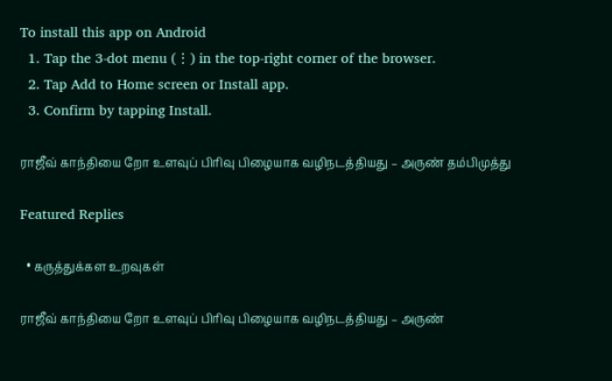To install this app on Android
  1. Tap the 3-dot menu (⋮) in the top-right corner of the browser.
  2. Tap Add to Home screen or Install app.
  3. Confirm by tapping Install.

ராஜீவ் காந்தியை றோ உளவுப் பிரிவு பிழையாக வழிநடத்தியது – அருண் தம்பிமுத்து

Featured Replies

  • கருத்துக்கள உறவுகள்

ராஜீவ் காந்தியை றோ உளவுப் பிரிவு பிழையாக வழிநடத்தியது – அருண்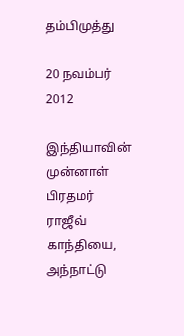தம்பிமுத்து

20 நவம்பர் 2012

இந்தியாவின் முன்னாள் பிரதமர் ராஜீவ் காந்தியை, அந்நாட்டு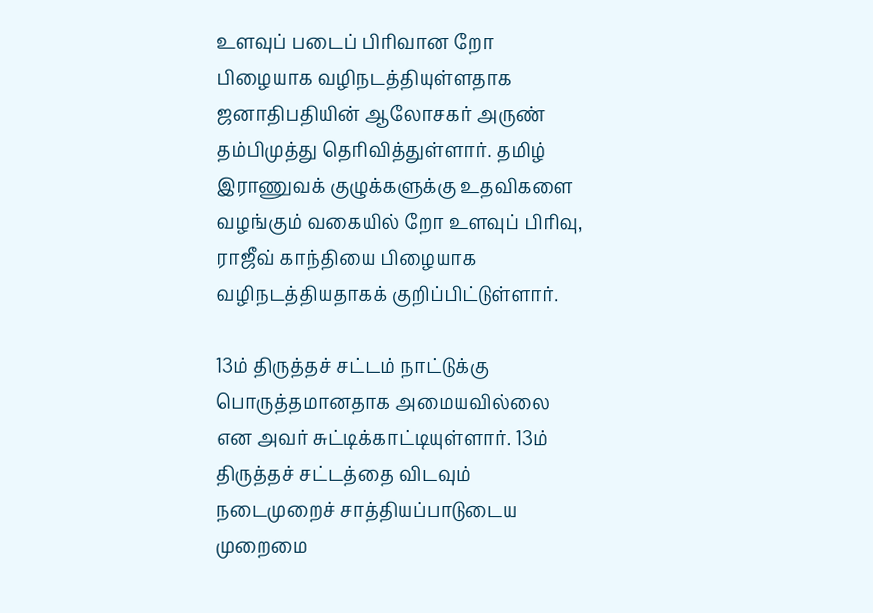உளவுப் படைப் பிரிவான றோ பிழையாக வழிநடத்தியுள்ளதாக ஜனாதிபதியின் ஆலோசகர் அருண் தம்பிமுத்து தெரிவித்துள்ளார். தமிழ் இராணுவக் குழுக்களுக்கு உதவிகளை வழங்கும் வகையில் றோ உளவுப் பிரிவு, ராஜீவ் காந்தியை பிழையாக வழிநடத்தியதாகக் குறிப்பிட்டுள்ளார்.

13ம் திருத்தச் சட்டம் நாட்டுக்கு பொருத்தமானதாக அமையவில்லை என அவர் சுட்டிக்காட்டியுள்ளார். 13ம் திருத்தச் சட்டத்தை விடவும் நடைமுறைச் சாத்தியப்பாடுடைய முறைமை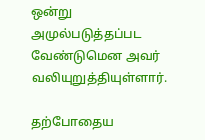ஒன்று அமுல்படுத்தப்பட வேண்டுமென அவர் வலியுறுத்தியுள்ளார்.

தற்போதைய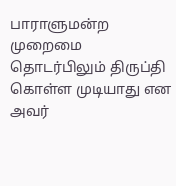பாராளுமன்ற முறைமை தொடர்பிலும் திருப்தி கொள்ள முடியாது என அவர்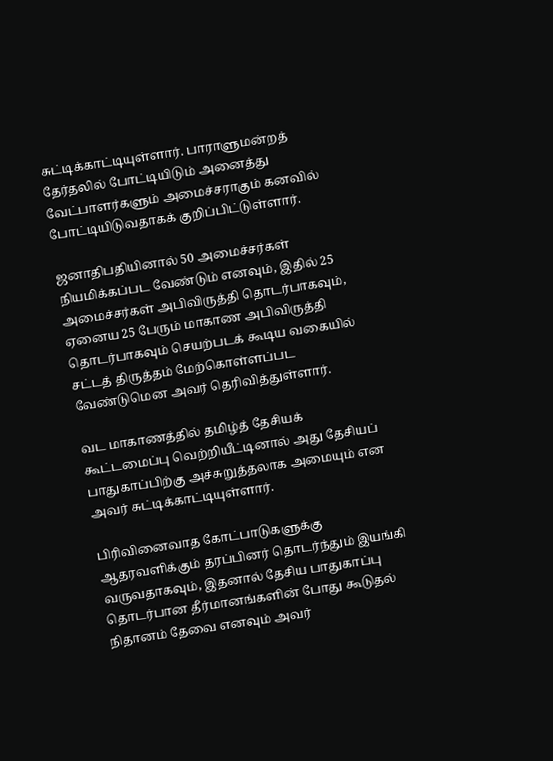சுட்டிக்காட்டியுள்ளார். பாராளுமன்றத் தேர்தலில் போட்டியிடும் அனைத்து வேட்பாளர்களும் அமைச்சராகும் கனவில் போட்டியிடுவதாகக் குறிப்பிட்டுள்ளார்.

ஜனாதிபதியினால் 50 அமைச்சர்கள் நியமிக்கப்பட வேண்டும் எனவும், இதில் 25 அமைச்சர்கள் அபிவிருத்தி தொடர்பாகவும், ஏனைய 25 பேரும் மாகாண அபிவிருத்தி தொடர்பாகவும் செயற்படக் கூடிய வகையில் சட்டத் திருத்தம் மேற்கொள்ளப்பட வேண்டுமென அவர் தெரிவித்துள்ளார்.

வட மாகாணத்தில் தமிழ்த் தேசியக் கூட்டமைப்பு வெற்றியீட்டினால் அது தேசியப் பாதுகாப்பிற்கு அச்சுறுத்தலாக அமையும் என அவர் சுட்டிக்காட்டியுள்ளார்.

பிரிவினைவாத கோட்பாடுகளுக்கு ஆதரவளிக்கும் தரப்பினர் தொடர்ந்தும் இயங்கி வருவதாகவும், இதனால் தேசிய பாதுகாப்பு தொடர்பான தீர்மானங்களின் போது கூடுதல் நிதானம் தேவை எனவும் அவர்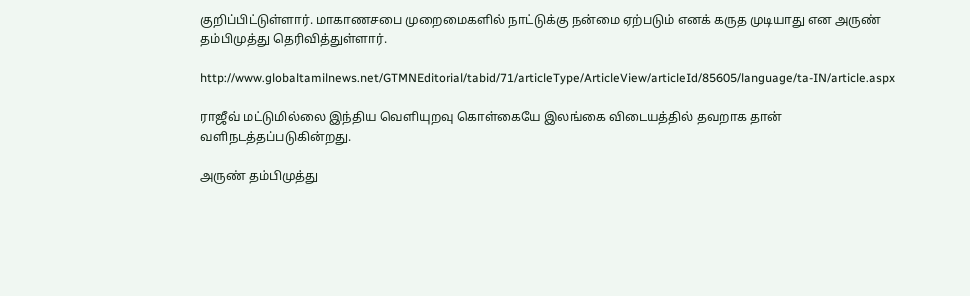குறிப்பிட்டுள்ளார். மாகாணசபை முறைமைகளில் நாட்டுக்கு நன்மை ஏற்படும் எனக் கருத முடியாது என அருண் தம்பிமுத்து தெரிவித்துள்ளார்.

http://www.globaltamilnews.net/GTMNEditorial/tabid/71/articleType/ArticleView/articleId/85605/language/ta-IN/article.aspx

ராஜீவ் மட்டுமில்லை இந்திய வெளியுறவு கொள்கையே இலங்கை விடையத்தில் தவறாக தான் வளிநடத்தப்படுகின்றது.

அருண் தம்பிமுத்து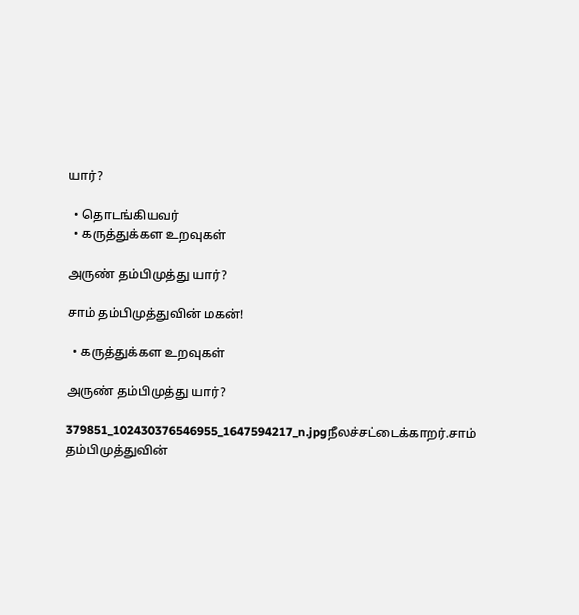யார்?

  • தொடங்கியவர்
  • கருத்துக்கள உறவுகள்

அருண் தம்பிமுத்து யார்?

சாம் தம்பிமுத்துவின் மகன்!

  • கருத்துக்கள உறவுகள்

அருண் தம்பிமுத்து யார்?

379851_102430376546955_1647594217_n.jpgநீலச்சட்டைக்காறர்.சாம் தம்பிமுத்துவின்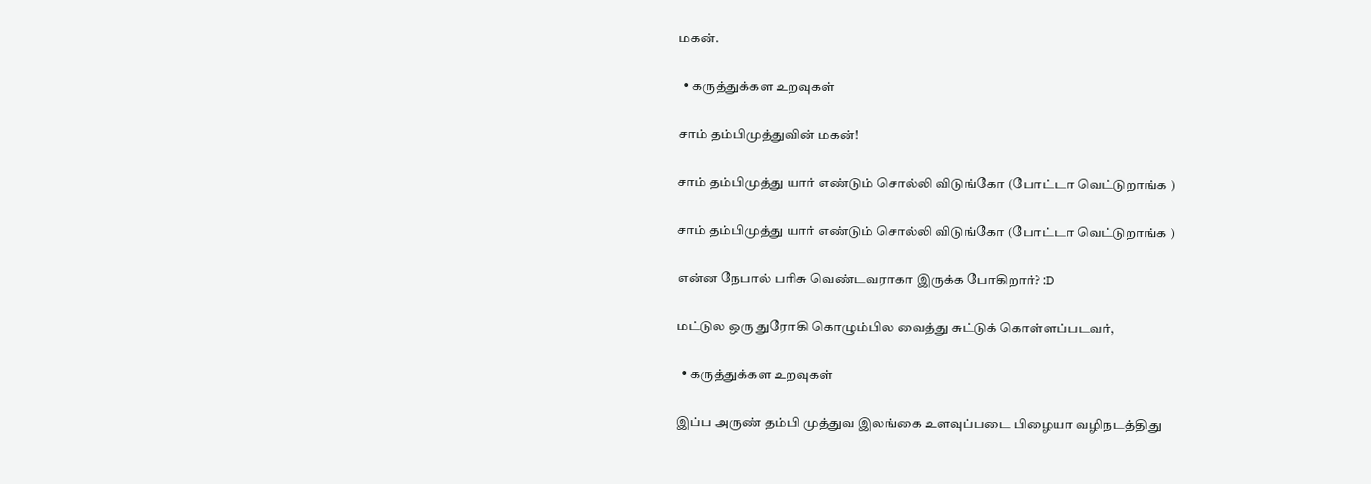மகன்.

  • கருத்துக்கள உறவுகள்

சாம் தம்பிமுத்துவின் மகன்!

சாம் தம்பிமுத்து யார் எண்டும் சொல்லி விடுங்கோ (போட்டா வெட்டுறாங்க )

சாம் தம்பிமுத்து யார் எண்டும் சொல்லி விடுங்கோ (போட்டா வெட்டுறாங்க )

என்ன நேபால் பரிசு வெண்டவராகா இருக்க போகிறார்? :D

மட்டுல ஒரு துரோகி கொழும்பில வைத்து சுட்டுக் கொள்ளப்படவர்,

  • கருத்துக்கள உறவுகள்

இப்ப அருண் தம்பி முத்துவ இலங்கை உளவுப்படை பிழையா வழிநடத்திது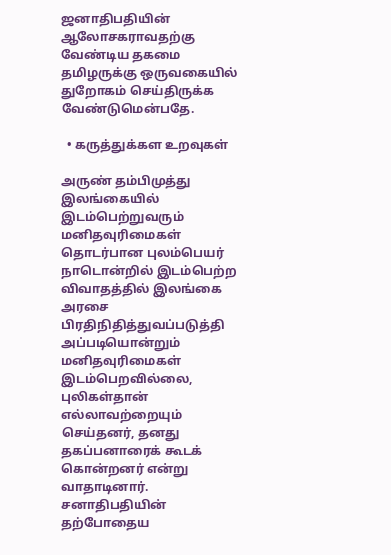ஜனாதிபதியின் ஆலோசகராவதற்கு வேண்டிய தகமை தமிழருக்கு ஒருவகையில் துறோகம் செய்திருக்க வேண்டுமென்பதே.

  • கருத்துக்கள உறவுகள்

அருண் தம்பிமுத்து இலங்கையில் இடம்பெற்றுவரும் மனிதவுரிமைகள் தொடர்பான புலம்பெயர் நாடொன்றில் இடம்பெற்ற விவாதத்தில் இலங்கை அரசை பிரதிநிதித்துவப்படுத்தி அப்படியொன்றும் மனிதவுரிமைகள் இடம்பெறவில்லை, புலிகள்தான் எல்லாவற்றையும் செய்தனர், தனது தகப்பனாரைக் கூடக் கொன்றனர் என்று வாதாடினார். சனாதிபதியின் தற்போதைய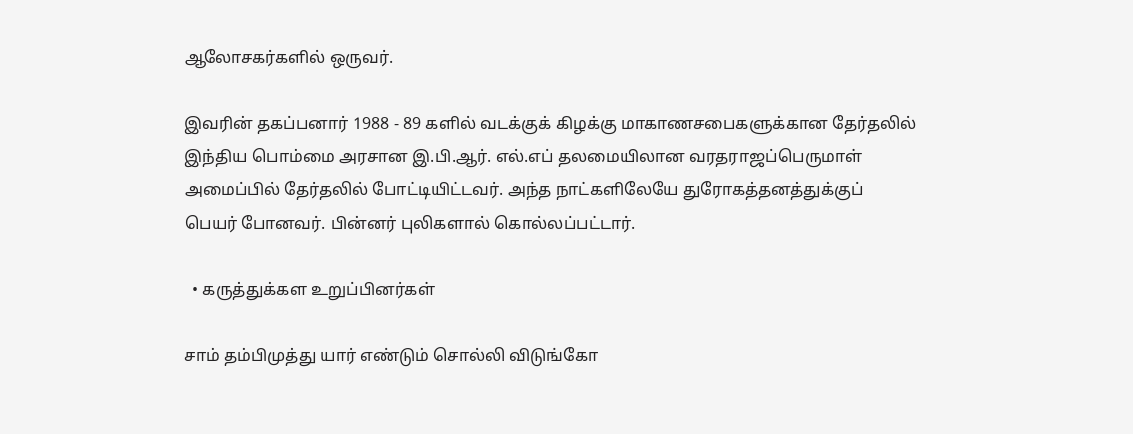ஆலோசகர்களில் ஒருவர்.

இவரின் தகப்பனார் 1988 - 89 களில் வடக்குக் கிழக்கு மாகாணசபைகளுக்கான தேர்தலில் இந்திய பொம்மை அரசான இ.பி.ஆர். எல்.எப் தலமையிலான வரதராஜப்பெருமாள் அமைப்பில் தேர்தலில் போட்டியிட்டவர். அந்த நாட்களிலேயே துரோகத்தனத்துக்குப் பெயர் போனவர். பின்னர் புலிகளால் கொல்லப்பட்டார்.

  • கருத்துக்கள உறுப்பினர்கள்

சாம் தம்பிமுத்து யார் எண்டும் சொல்லி விடுங்கோ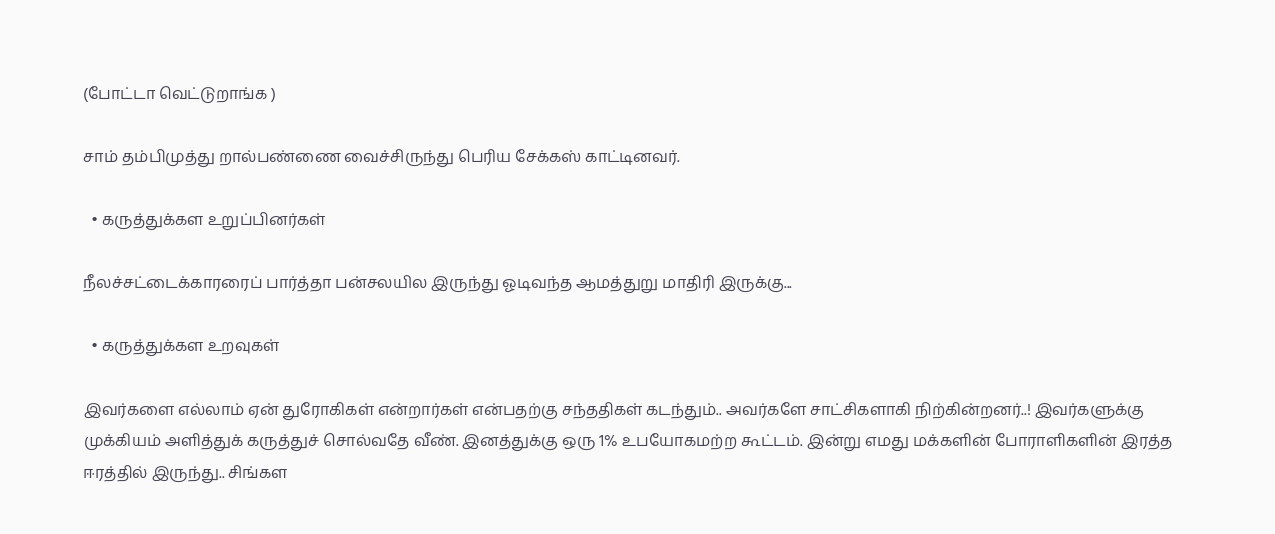(போட்டா வெட்டுறாங்க )

சாம் தம்பிமுத்து றால்பண்ணை வைச்சிருந்து பெரிய சேக்கஸ் காட்டினவர்.

  • கருத்துக்கள உறுப்பினர்கள்

நீலச்சட்டைக்காரரைப் பார்த்தா பன்சலயில இருந்து ஓடிவந்த ஆமத்துறு மாதிரி இருக்கு...

  • கருத்துக்கள உறவுகள்

இவர்களை எல்லாம் ஏன் துரோகிகள் என்றார்கள் என்பதற்கு சந்ததிகள் கடந்தும்.. அவர்களே சாட்சிகளாகி நிற்கின்றனர்..! இவர்களுக்கு முக்கியம் அளித்துக் கருத்துச் சொல்வதே வீண். இனத்துக்கு ஒரு 1% உபயோகமற்ற கூட்டம். இன்று எமது மக்களின் போராளிகளின் இரத்த ஈரத்தில் இருந்து.. சிங்கள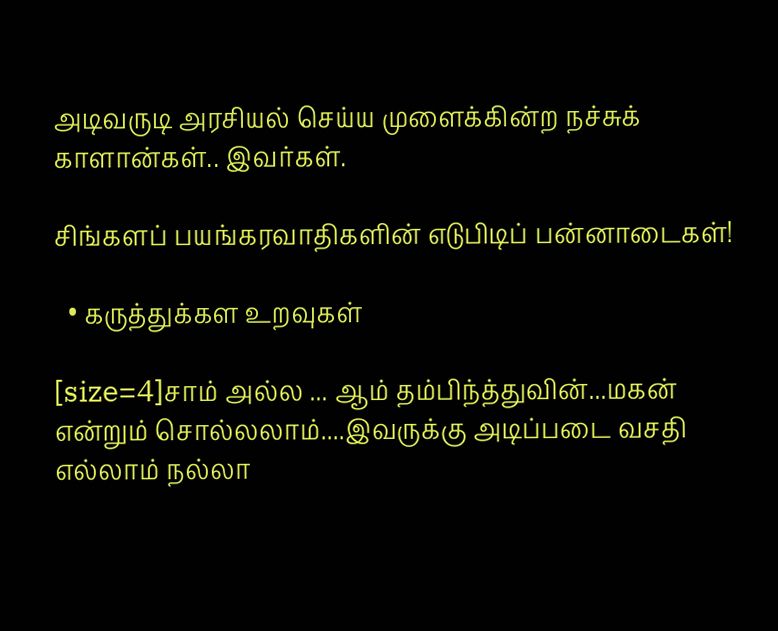அடிவருடி அரசியல் செய்ய முளைக்கின்ற நச்சுக் காளான்கள்.. இவர்கள்.

சிங்களப் பயங்கரவாதிகளின் எடுபிடிப் பன்னாடைகள்!

  • கருத்துக்கள உறவுகள்

[size=4]சாம் அல்ல ... ஆம் தம்பிந்த்துவின்...மகன் என்றும் சொல்லலாம்....இவருக்கு அடிப்படை வசதி எல்லாம் நல்லா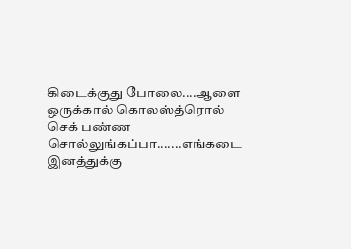கிடைக்குது போலை....ஆளை ஒருக்கால் கொலஸ்த்ரொல் செக் பண்ண சொல்லுங்கப்பா.......எங்கடை இனத்துக்கு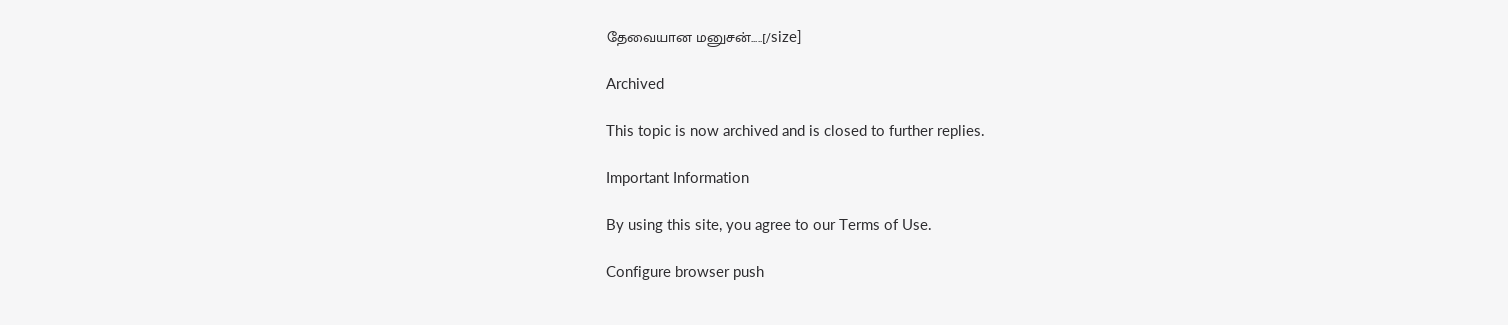தேவையான மனுசன்.....[/size]

Archived

This topic is now archived and is closed to further replies.

Important Information

By using this site, you agree to our Terms of Use.

Configure browser push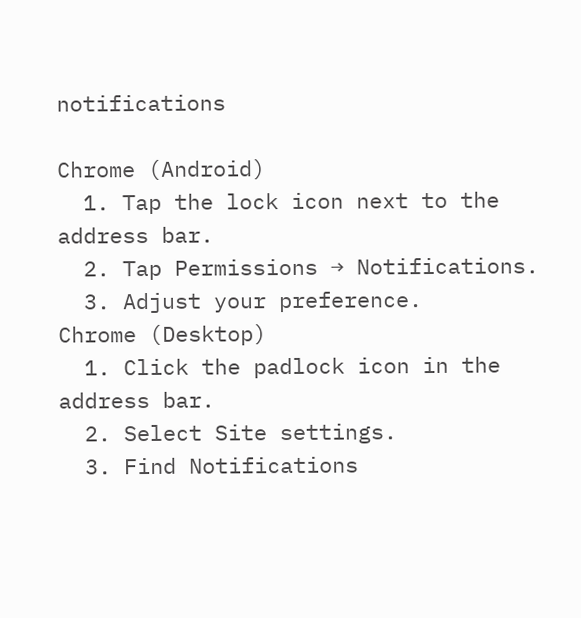notifications

Chrome (Android)
  1. Tap the lock icon next to the address bar.
  2. Tap Permissions → Notifications.
  3. Adjust your preference.
Chrome (Desktop)
  1. Click the padlock icon in the address bar.
  2. Select Site settings.
  3. Find Notifications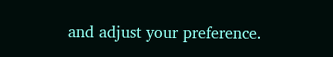and adjust your preference.